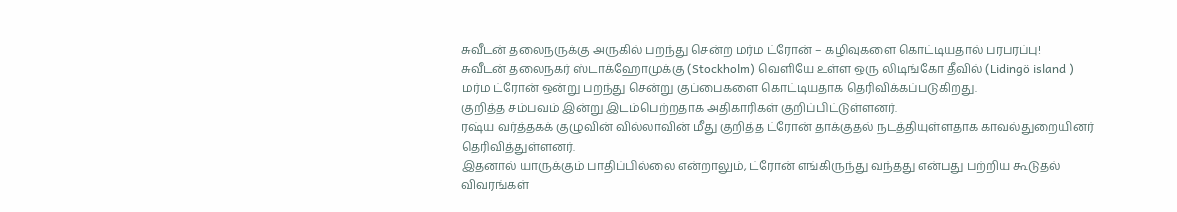சுவீடன் தலைநருக்கு அருகில் பறந்து சென்ற மர்ம ட்ரோன் – கழிவுகளை கொட்டியதால் பரபரப்பு!
சுவீடன் தலைநகர் ஸ்டாக்ஹோமுக்கு (Stockholm) வெளியே உள்ள ஒரு லிடிங்கோ தீவில் (Lidingö island ) மர்ம ட்ரோன் ஒன்று பறந்து சென்று குப்பைகளை கொட்டியதாக தெரிவிக்கப்படுகிறது.
குறித்த சம்பவம் இன்று இடம்பெற்றதாக அதிகாரிகள் குறிப்பிட்டுள்ளனர்.
ரஷ்ய வர்த்தகக் குழுவின் வில்லாவின் மீது குறித்த ட்ரோன் தாக்குதல் நடத்தியுள்ளதாக காவல்துறையினர் தெரிவித்துள்ளனர்.
இதனால் யாருக்கும் பாதிப்பில்லை என்றாலும், ட்ரோன் எங்கிருந்து வந்தது என்பது பற்றிய கூடுதல் விவரங்கள்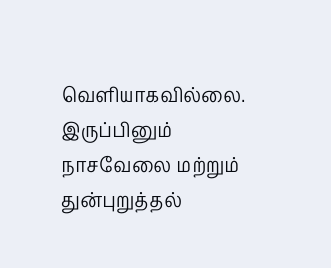வெளியாகவில்லை.
இருப்பினும் நாசவேலை மற்றும் துன்புறுத்தல்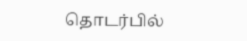தொடர்பில்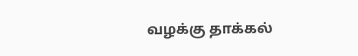வழக்கு தாக்கல்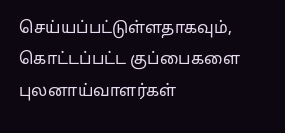செய்யப்பட்டுள்ளதாகவும், கொட்டப்பட்ட குப்பைகளை புலனாய்வாளர்கள்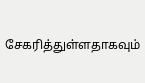சேகரித்துள்ளதாகவும்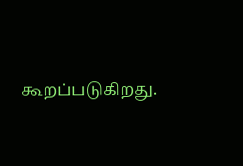கூறப்படுகிறது.